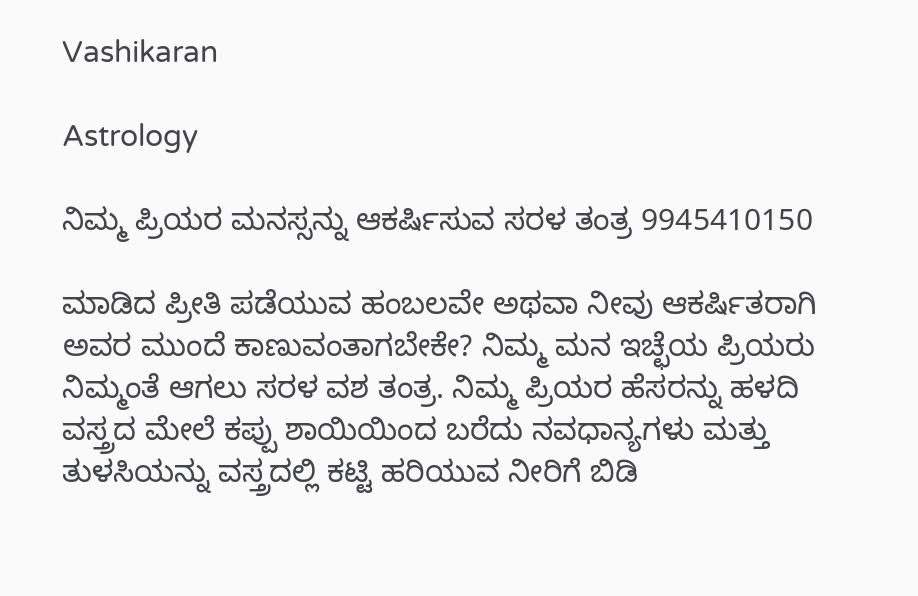Vashikaran

Astrology

ನಿಮ್ಮ ಪ್ರಿಯರ ಮನಸ್ಸನ್ನು ಆಕರ್ಷಿಸುವ ಸರಳ ತಂತ್ರ 9945410150

ಮಾಡಿದ ಪ್ರೀತಿ ಪಡೆಯುವ ಹಂಬಲವೇ ಅಥವಾ ನೀವು ಆಕರ್ಷಿತರಾಗಿ ಅವರ ಮುಂದೆ ಕಾಣುವಂತಾಗಬೇಕೇ? ನಿಮ್ಮ ಮನ ಇಚ್ಛೆಯ ಪ್ರಿಯರು ನಿಮ್ಮಂತೆ ಆಗಲು ಸರಳ ವಶ ತಂತ್ರ. ನಿಮ್ಮ ಪ್ರಿಯರ ಹೆಸರನ್ನು ಹಳದಿ ವಸ್ತ್ರದ ಮೇಲೆ ಕಪ್ಪು ಶಾಯಿಯಿಂದ ಬರೆದು ನವಧಾನ್ಯಗಳು ಮತ್ತು ತುಳಸಿಯನ್ನು ವಸ್ತ್ರದಲ್ಲಿ ಕಟ್ಟಿ ಹರಿಯುವ ನೀರಿಗೆ ಬಿಡಿ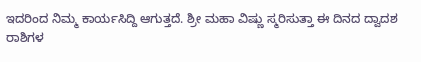ಇದರಿಂದ ನಿಮ್ಮ ಕಾರ್ಯಸಿದ್ದಿ ಆಗುತ್ತದೆ. ಶ್ರೀ ಮಹಾ ವಿಷ್ಣು ಸ್ಮರಿಸುತ್ತಾ ಈ ದಿನದ ದ್ವಾದಶ ರಾಶಿಗಳ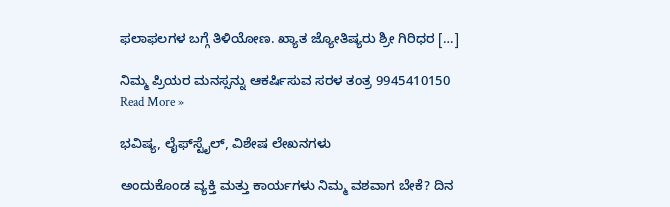ಫಲಾಫಲಗಳ ಬಗ್ಗೆ ತಿಳಿಯೋಣ. ಖ್ಯಾತ ಜ್ಯೋತಿಷ್ಯರು ಶ್ರೀ ಗಿರಿಧರ […]

ನಿಮ್ಮ ಪ್ರಿಯರ ಮನಸ್ಸನ್ನು ಆಕರ್ಷಿಸುವ ಸರಳ ತಂತ್ರ 9945410150 Read More »

ಭವಿಷ್ಯ, ಲೈಫ್‍ಸ್ಟೈಲ್, ವಿಶೇಷ ಲೇಖನಗಳು

ಅಂದುಕೊಂಡ ವ್ಯಕ್ತಿ ಮತ್ತು ಕಾರ್ಯಗಳು ನಿಮ್ಮ ವಶವಾಗ ಬೇಕೆ? ದಿನ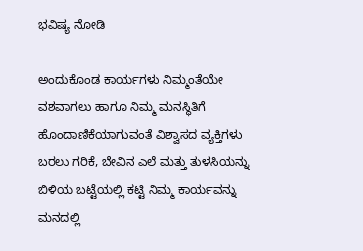ಭವಿಷ್ಯ ನೋಡಿ

ಅಂದುಕೊಂಡ ಕಾರ್ಯಗಳು ನಿಮ್ಮಂತೆಯೇ ವಶವಾಗಲು ಹಾಗೂ ನಿಮ್ಮ ಮನಸ್ಥಿತಿಗೆ ಹೊಂದಾಣಿಕೆಯಾಗುವಂತೆ ವಿಶ್ವಾಸದ ವ್ಯಕ್ತಿಗಳು ಬರಲು ಗರಿಕೆ, ಬೇವಿನ ಎಲೆ ಮತ್ತು ತುಳಸಿಯನ್ನು ಬಿಳಿಯ ಬಟ್ಟೆಯಲ್ಲಿ ಕಟ್ಟಿ ನಿಮ್ಮ ಕಾರ್ಯವನ್ನು ಮನದಲ್ಲಿ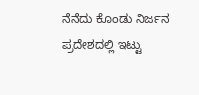ನೆನೆದು ಕೊಂಡು ನಿರ್ಜನ ಪ್ರದೇಶದಲ್ಲಿ ಇಟ್ಟು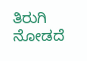ತಿರುಗಿ ನೋಡದೆ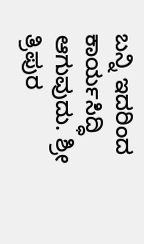ಬನ್ನಿ ಇದರಿಂದ ಕಾರ್ಯಸಿದ್ಧಿ ಆಗುವುದು. ಶ್ರೀ ತ್ರಿಪುರ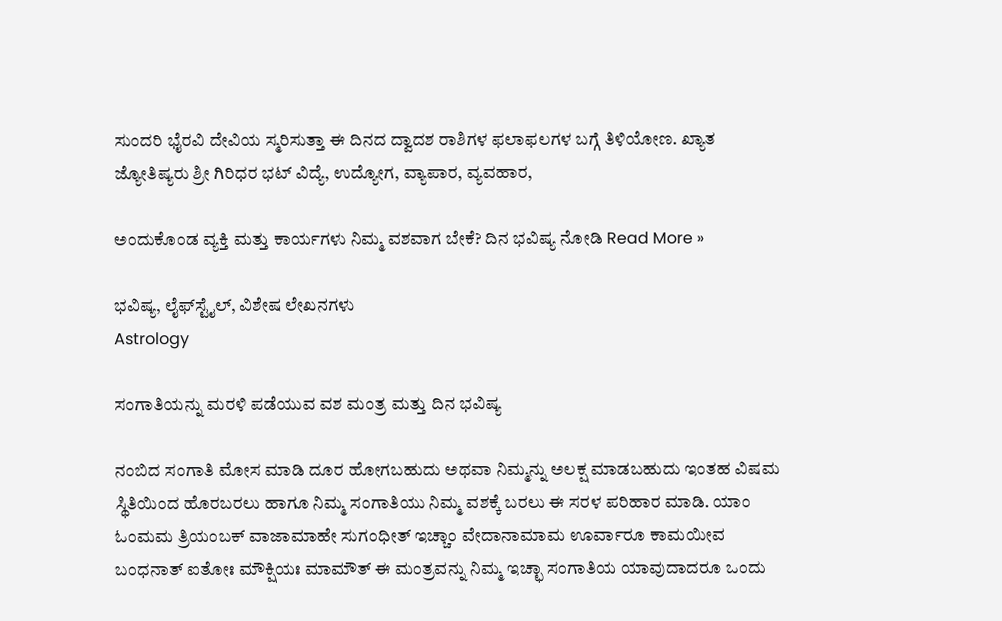ಸುಂದರಿ ಭೈರವಿ ದೇವಿಯ ಸ್ಮರಿಸುತ್ತಾ ಈ ದಿನದ ದ್ವಾದಶ ರಾಶಿಗಳ ಫಲಾಫಲಗಳ ಬಗ್ಗೆ ತಿಳಿಯೋಣ. ಖ್ಯಾತ ಜ್ಯೋತಿಷ್ಯರು ಶ್ರೀ ಗಿರಿಧರ ಭಟ್ ವಿದ್ಯೆ, ಉದ್ಯೋಗ, ವ್ಯಾಪಾರ, ವ್ಯವಹಾರ,

ಅಂದುಕೊಂಡ ವ್ಯಕ್ತಿ ಮತ್ತು ಕಾರ್ಯಗಳು ನಿಮ್ಮ ವಶವಾಗ ಬೇಕೆ? ದಿನ ಭವಿಷ್ಯ ನೋಡಿ Read More »

ಭವಿಷ್ಯ, ಲೈಫ್‍ಸ್ಟೈಲ್, ವಿಶೇಷ ಲೇಖನಗಳು
Astrology

ಸಂಗಾತಿಯನ್ನು ಮರಳಿ ಪಡೆಯುವ ವಶ ಮಂತ್ರ ಮತ್ತು ದಿನ ಭವಿಷ್ಯ

ನಂಬಿದ ಸಂಗಾತಿ ಮೋಸ ಮಾಡಿ ದೂರ ಹೋಗಬಹುದು ಅಥವಾ ನಿಮ್ಮನ್ನು ಅಲಕ್ಷ ಮಾಡಬಹುದು ಇಂತಹ ವಿಷಮ ಸ್ಥಿತಿಯಿಂದ ಹೊರಬರಲು ಹಾಗೂ ನಿಮ್ಮ ಸಂಗಾತಿಯು ನಿಮ್ಮ ವಶಕ್ಕೆ ಬರಲು ಈ ಸರಳ ಪರಿಹಾರ ಮಾಡಿ. ಯಾಂ ಓಂಮಮ ತ್ರಿಯಂಬಕ್‌ ವಾಜಾಮಾಹೇ ಸುಗಂಧೀತ್‌ ಇಚ್ಚಾಂ ವೇದಾನಾಮಾಮ ಊರ್ವಾರೂ ಕಾಮಯೀವ ಬಂಧನಾತ್‌ ಐತೋಃ ಮೌಕ್ಷಿಯಃ ಮಾಮೌತ್‌ ಈ ಮಂತ್ರವನ್ನು ನಿಮ್ಮ ಇಚ್ಛಾ ಸಂಗಾತಿಯ ಯಾವುದಾದರೂ ಒಂದು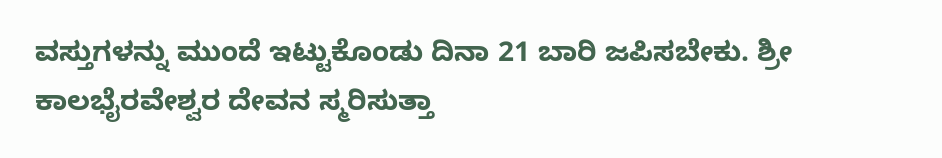ವಸ್ತುಗಳನ್ನು ಮುಂದೆ ಇಟ್ಟುಕೊಂಡು ದಿನಾ 21 ಬಾರಿ ಜಪಿಸಬೇಕು. ಶ್ರೀ ಕಾಲಭೈರವೇಶ್ವರ ದೇವನ ಸ್ಮರಿಸುತ್ತಾ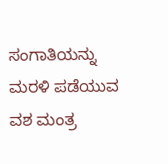ಸಂಗಾತಿಯನ್ನು ಮರಳಿ ಪಡೆಯುವ ವಶ ಮಂತ್ರ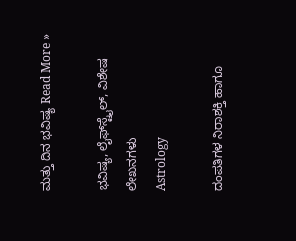ಮತ್ತು ದಿನ ಭವಿಷ್ಯ Read More »

ಭವಿಷ್ಯ, ಲೈಫ್‍ಸ್ಟೈಲ್, ವಿಶೇಷ ಲೇಖನಗಳು
Astrology

ದಂಪತಿಗಳ ನಿರಾಶಕ್ತಿ ಹಾಗೂ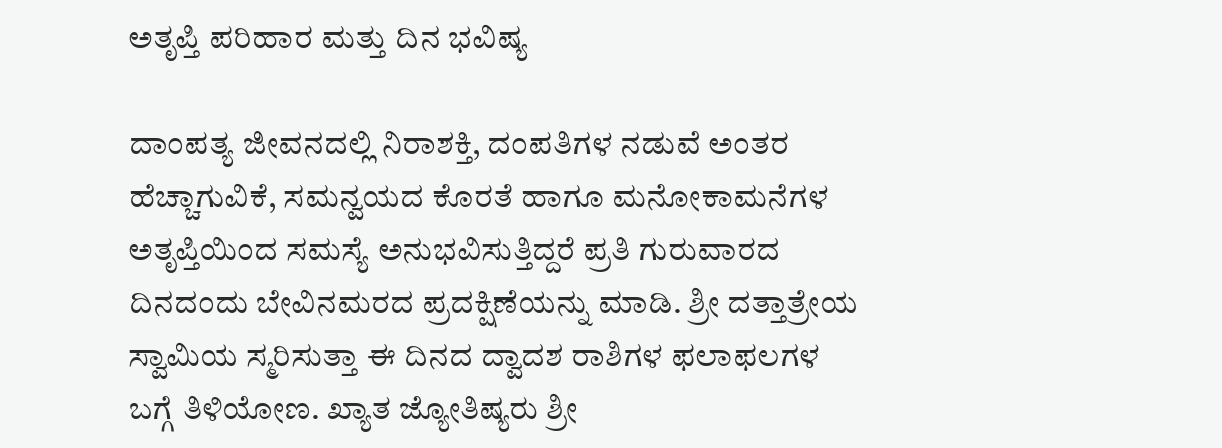ಅತೃಪ್ತಿ ಪರಿಹಾರ ಮತ್ತು ದಿನ ಭವಿಷ್ಯ

ದಾಂಪತ್ಯ ಜೀವನದಲ್ಲಿ ನಿರಾಶಕ್ತಿ, ದಂಪತಿಗಳ ನಡುವೆ ಅಂತರ ಹೆಚ್ಚಾಗುವಿಕೆ, ಸಮನ್ವಯದ ಕೊರತೆ ಹಾಗೂ ಮನೋಕಾಮನೆಗಳ ಅತೃಪ್ತಿಯಿಂದ ಸಮಸ್ಯೆ ಅನುಭವಿಸುತ್ತಿದ್ದರೆ ಪ್ರತಿ ಗುರುವಾರದ ದಿನದಂದು ಬೇವಿನಮರದ ಪ್ರದಕ್ಷಿಣೆಯನ್ನು ಮಾಡಿ. ಶ್ರೀ ದತ್ತಾತ್ರೇಯ ಸ್ವಾಮಿಯ ಸ್ಮರಿಸುತ್ತಾ ಈ ದಿನದ ದ್ವಾದಶ ರಾಶಿಗಳ ಫಲಾಫಲಗಳ ಬಗ್ಗೆ ತಿಳಿಯೋಣ. ಖ್ಯಾತ ಜ್ಯೋತಿಷ್ಯರು ಶ್ರೀ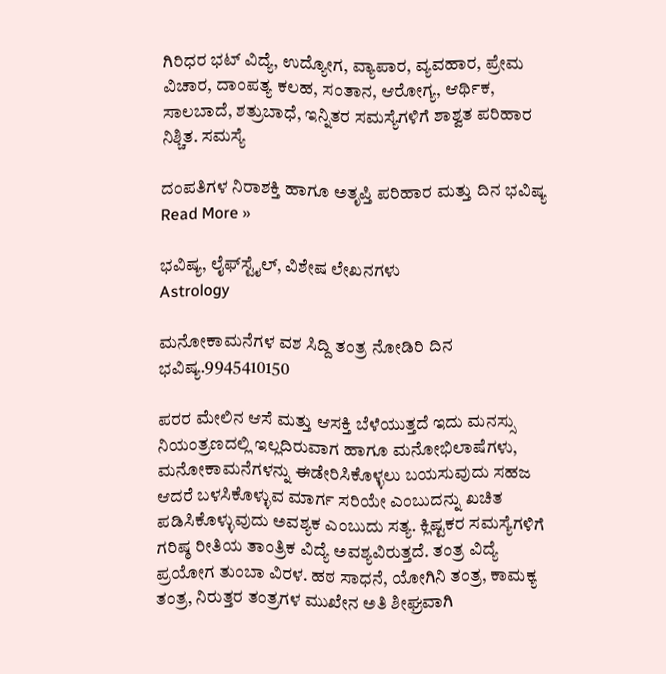ಗಿರಿಧರ ಭಟ್ ವಿದ್ಯೆ, ಉದ್ಯೋಗ, ವ್ಯಾಪಾರ, ವ್ಯವಹಾರ, ಪ್ರೇಮ ವಿಚಾರ, ದಾಂಪತ್ಯ ಕಲಹ, ಸಂತಾನ, ಆರೋಗ್ಯ, ಆರ್ಥಿಕ, ಸಾಲಬಾದೆ, ಶತ್ರುಬಾಧೆ, ಇನ್ನಿತರ ಸಮಸ್ಯೆಗಳಿಗೆ ಶಾಶ್ವತ ಪರಿಹಾರ ನಿಶ್ಚಿತ. ಸಮಸ್ಯೆ

ದಂಪತಿಗಳ ನಿರಾಶಕ್ತಿ ಹಾಗೂ ಅತೃಪ್ತಿ ಪರಿಹಾರ ಮತ್ತು ದಿನ ಭವಿಷ್ಯ Read More »

ಭವಿಷ್ಯ, ಲೈಫ್‍ಸ್ಟೈಲ್, ವಿಶೇಷ ಲೇಖನಗಳು
Astrology

ಮನೋಕಾಮನೆಗಳ ವಶ ಸಿದ್ದಿ ತಂತ್ರ ನೋಡಿರಿ ದಿನ ಭವಿಷ್ಯ.9945410150

ಪರರ ಮೇಲಿನ ಆಸೆ ಮತ್ತು ಆಸಕ್ತಿ ಬೆಳೆಯುತ್ತದೆ ಇದು ಮನಸ್ಸು ನಿಯಂತ್ರಣದಲ್ಲಿ ಇಲ್ಲದಿರುವಾಗ ಹಾಗೂ ಮನೋಭಿಲಾಷೆಗಳು, ಮನೋಕಾಮನೆಗಳನ್ನು ಈಡೇರಿಸಿಕೊಳ್ಳಲು ಬಯಸುವುದು ಸಹಜ ಆದರೆ ಬಳಸಿಕೊಳ್ಳುವ ಮಾರ್ಗ ಸರಿಯೇ ಎಂಬುದನ್ನು ಖಚಿತ ಪಡಿಸಿಕೊಳ್ಳುವುದು ಅವಶ್ಯಕ ಎಂಬುದು ಸತ್ಯ. ಕ್ಲಿಷ್ಟಕರ ಸಮಸ್ಯೆಗಳಿಗೆ ಗರಿಷ್ಠ ರೀತಿಯ ತಾಂತ್ರಿಕ ವಿದ್ಯೆ ಅವಶ್ಯವಿರುತ್ತದೆ. ತಂತ್ರ ವಿದ್ಯೆ ಪ್ರಯೋಗ ತುಂಬಾ ವಿರಳ. ಹಠ ಸಾಧನೆ, ಯೋಗಿನಿ ತಂತ್ರ, ಕಾಮಕ್ಯ ತಂತ್ರ, ನಿರುತ್ತರ ತಂತ್ರಗಳ ಮುಖೇನ ಅತಿ ಶೀಘ್ರವಾಗಿ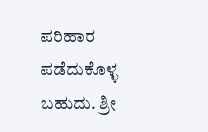ಪರಿಹಾರ ಪಡೆದುಕೊಳ್ಳ ಬಹುದು. ಶ್ರೀ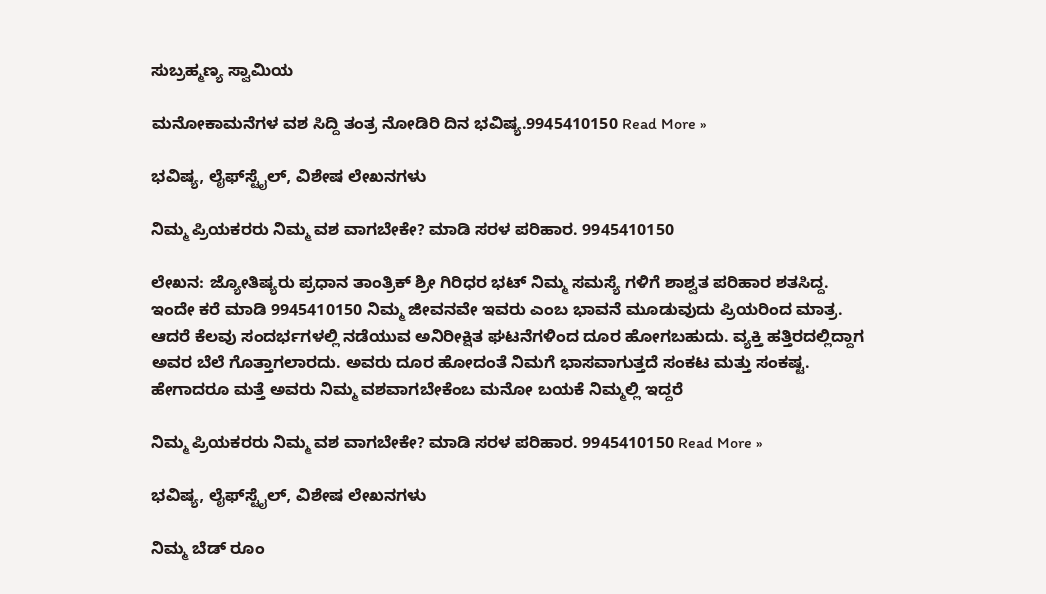ಸುಬ್ರಹ್ಮಣ್ಯ ಸ್ವಾಮಿಯ

ಮನೋಕಾಮನೆಗಳ ವಶ ಸಿದ್ದಿ ತಂತ್ರ ನೋಡಿರಿ ದಿನ ಭವಿಷ್ಯ.9945410150 Read More »

ಭವಿಷ್ಯ, ಲೈಫ್‍ಸ್ಟೈಲ್, ವಿಶೇಷ ಲೇಖನಗಳು

ನಿಮ್ಮ ಪ್ರಿಯಕರರು ನಿಮ್ಮ ವಶ ವಾಗಬೇಕೇ? ಮಾಡಿ ಸರಳ ಪರಿಹಾರ. 9945410150

ಲೇಖನ: ಜ್ಯೋತಿಷ್ಯರು ಪ್ರಧಾನ ತಾಂತ್ರಿಕ್ ಶ್ರೀ ಗಿರಿಧರ ಭಟ್ ನಿಮ್ಮ ಸಮಸ್ಯೆ ಗಳಿಗೆ ಶಾಶ್ವತ ಪರಿಹಾರ ಶತಸಿದ್ದ. ಇಂದೇ ಕರೆ ಮಾಡಿ 9945410150 ನಿಮ್ಮ ಜೀವನವೇ ಇವರು ಎಂಬ ಭಾವನೆ ಮೂಡುವುದು ಪ್ರಿಯರಿಂದ ಮಾತ್ರ. ಆದರೆ ಕೆಲವು ಸಂದರ್ಭಗಳಲ್ಲಿ ನಡೆಯುವ ಅನಿರೀಕ್ಷಿತ ಘಟನೆಗಳಿಂದ ದೂರ ಹೋಗಬಹುದು. ವ್ಯಕ್ತಿ ಹತ್ತಿರದಲ್ಲಿದ್ದಾಗ ಅವರ ಬೆಲೆ ಗೊತ್ತಾಗಲಾರದು. ಅವರು ದೂರ ಹೋದಂತೆ ನಿಮಗೆ ಭಾಸವಾಗುತ್ತದೆ ಸಂಕಟ ಮತ್ತು ಸಂಕಷ್ಟ. ಹೇಗಾದರೂ ಮತ್ತೆ ಅವರು ನಿಮ್ಮ ವಶವಾಗಬೇಕೆಂಬ ಮನೋ ಬಯಕೆ ನಿಮ್ಮಲ್ಲಿ ಇದ್ದರೆ

ನಿಮ್ಮ ಪ್ರಿಯಕರರು ನಿಮ್ಮ ವಶ ವಾಗಬೇಕೇ? ಮಾಡಿ ಸರಳ ಪರಿಹಾರ. 9945410150 Read More »

ಭವಿಷ್ಯ, ಲೈಫ್‍ಸ್ಟೈಲ್, ವಿಶೇಷ ಲೇಖನಗಳು

ನಿಮ್ಮ ಬೆಡ್ ರೂಂ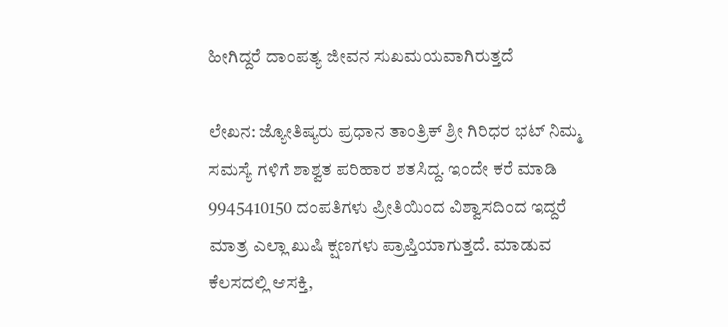ಹೀಗಿದ್ದರೆ ದಾಂಪತ್ಯ ಜೀವನ ಸುಖಮಯವಾಗಿರುತ್ತದೆ

ಲೇಖನ: ಜ್ಯೋತಿಷ್ಯರು ಪ್ರಧಾನ ತಾಂತ್ರಿಕ್ ಶ್ರೀ ಗಿರಿಧರ ಭಟ್ ನಿಮ್ಮ ಸಮಸ್ಯೆ ಗಳಿಗೆ ಶಾಶ್ವತ ಪರಿಹಾರ ಶತಸಿದ್ದ. ಇಂದೇ ಕರೆ ಮಾಡಿ 9945410150 ದಂಪತಿಗಳು ಪ್ರೀತಿಯಿಂದ ವಿಶ್ವಾಸದಿಂದ ಇದ್ದರೆ ಮಾತ್ರ ಎಲ್ಲಾ ಖುಷಿ ಕ್ಷಣಗಳು ಪ್ರಾಪ್ತಿಯಾಗುತ್ತದೆ. ಮಾಡುವ ಕೆಲಸದಲ್ಲಿ ಆಸಕ್ತಿ,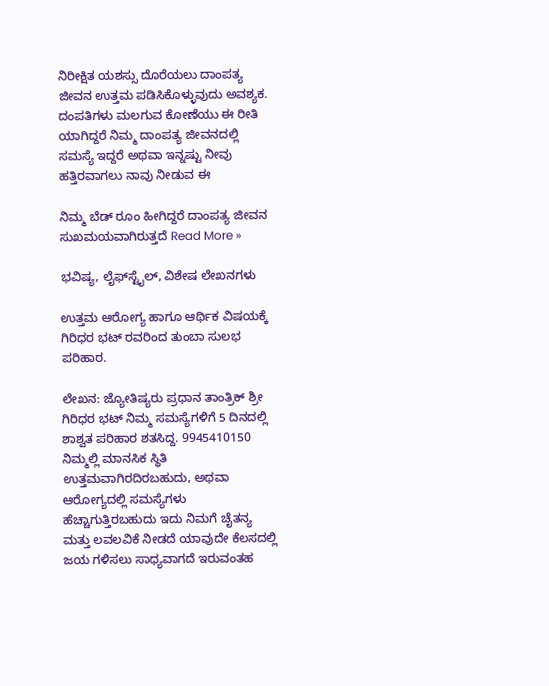ನಿರೀಕ್ಷಿತ ಯಶಸ್ಸು ದೊರೆಯಲು ದಾಂಪತ್ಯ ಜೀವನ ಉತ್ತಮ ಪಡಿಸಿಕೊಳ್ಳುವುದು ಅವಶ್ಯಕ. ದಂಪತಿಗಳು ಮಲಗುವ ಕೋಣೆಯು ಈ ರೀತಿ ಯಾಗಿದ್ದರೆ ನಿಮ್ಮ ದಾಂಪತ್ಯ ಜೀವನದಲ್ಲಿ ಸಮಸ್ಯೆ ಇದ್ದರೆ ಅಥವಾ ಇನ್ನಷ್ಟು ನೀವು ಹತ್ತಿರವಾಗಲು ನಾವು ನೀಡುವ ಈ

ನಿಮ್ಮ ಬೆಡ್ ರೂಂ ಹೀಗಿದ್ದರೆ ದಾಂಪತ್ಯ ಜೀವನ ಸುಖಮಯವಾಗಿರುತ್ತದೆ Read More »

ಭವಿಷ್ಯ, ಲೈಫ್‍ಸ್ಟೈಲ್, ವಿಶೇಷ ಲೇಖನಗಳು

ಉತ್ತಮ ಆರೋಗ್ಯ ಹಾಗೂ ಆರ್ಥಿಕ ವಿಷಯಕ್ಕೆ ಗಿರಿಧರ ಭಟ್ ರವರಿಂದ ತುಂಬಾ ಸುಲಭ ಪರಿಹಾರ.

ಲೇಖನ: ಜ್ಯೋತಿಷ್ಯರು ಪ್ರಧಾನ ತಾಂತ್ರಿಕ್ ಶ್ರೀ ಗಿರಿಧರ ಭಟ್ ನಿಮ್ಮ ಸಮಸ್ಯೆಗಳಿಗೆ 5 ದಿನದಲ್ಲಿ ಶಾಶ್ವತ ಪರಿಹಾರ ಶತಸಿದ್ದ. 9945410150 ನಿಮ್ಮಲ್ಲಿ ಮಾನಸಿಕ ಸ್ಥಿತಿ ಉತ್ತಮವಾಗಿರದಿರಬಹುದು, ಅಥವಾ ಆರೋಗ್ಯದಲ್ಲಿ ಸಮಸ್ಯೆಗಳು ಹೆಚ್ಚಾಗುತ್ತಿರಬಹುದು ಇದು ನಿಮಗೆ ಚೈತನ್ಯ ಮತ್ತು ಲವಲವಿಕೆ ನೀಡದೆ ಯಾವುದೇ ಕೆಲಸದಲ್ಲಿ ಜಯ ಗಳಿಸಲು ಸಾಧ್ಯವಾಗದೆ ಇರುವಂತಹ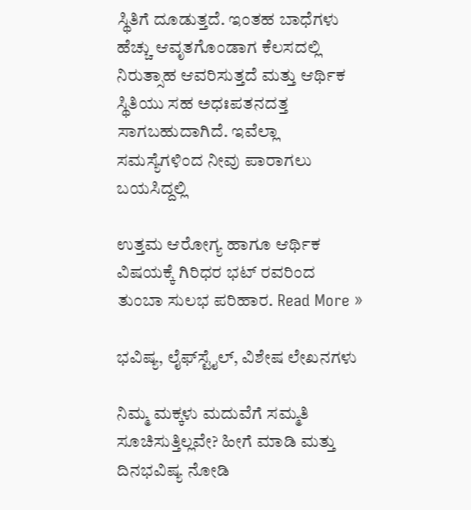ಸ್ಥಿತಿಗೆ ದೂಡುತ್ತದೆ. ಇಂತಹ ಬಾಧೆಗಳು ಹೆಚ್ಚು ಆವೃತಗೊಂಡಾಗ ಕೆಲಸದಲ್ಲಿ ನಿರುತ್ಸಾಹ ಆವರಿಸುತ್ತದೆ ಮತ್ತು ಆರ್ಥಿಕ ಸ್ಥಿತಿಯು ಸಹ ಅಧಃಪತನದತ್ತ ಸಾಗಬಹುದಾಗಿದೆ. ಇವೆಲ್ಲಾ ಸಮಸ್ಯೆಗಳಿಂದ ನೀವು ಪಾರಾಗಲು ಬಯಸಿದ್ದಲ್ಲಿ

ಉತ್ತಮ ಆರೋಗ್ಯ ಹಾಗೂ ಆರ್ಥಿಕ ವಿಷಯಕ್ಕೆ ಗಿರಿಧರ ಭಟ್ ರವರಿಂದ ತುಂಬಾ ಸುಲಭ ಪರಿಹಾರ. Read More »

ಭವಿಷ್ಯ, ಲೈಫ್‍ಸ್ಟೈಲ್, ವಿಶೇಷ ಲೇಖನಗಳು

ನಿಮ್ಮ ಮಕ್ಕಳು ಮದುವೆಗೆ ಸಮ್ಮತಿ ಸೂಚಿಸುತ್ತಿಲ್ಲವೇ? ಹೀಗೆ ಮಾಡಿ ಮತ್ತು ದಿನಭವಿಷ್ಯ ನೋಡಿ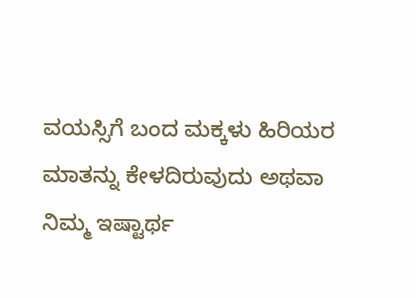ವಯಸ್ಸಿಗೆ ಬಂದ ಮಕ್ಕಳು ಹಿರಿಯರ ಮಾತನ್ನು ಕೇಳದಿರುವುದು ಅಥವಾ ನಿಮ್ಮ ಇಷ್ಟಾರ್ಥ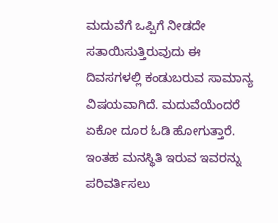ಮದುವೆಗೆ ಒಪ್ಪಿಗೆ ನೀಡದೇ ಸತಾಯಿಸುತ್ತಿರುವುದು ಈ ದಿವಸಗಳಲ್ಲಿ ಕಂಡುಬರುವ ಸಾಮಾನ್ಯ ವಿಷಯವಾಗಿದೆ. ಮದುವೆಯೆಂದರೆ ಏಕೋ ದೂರ ಓಡಿ ಹೋಗುತ್ತಾರೆ. ಇಂತಹ ಮನಸ್ಥಿತಿ ಇರುವ ಇವರನ್ನು ಪರಿವರ್ತಿಸಲು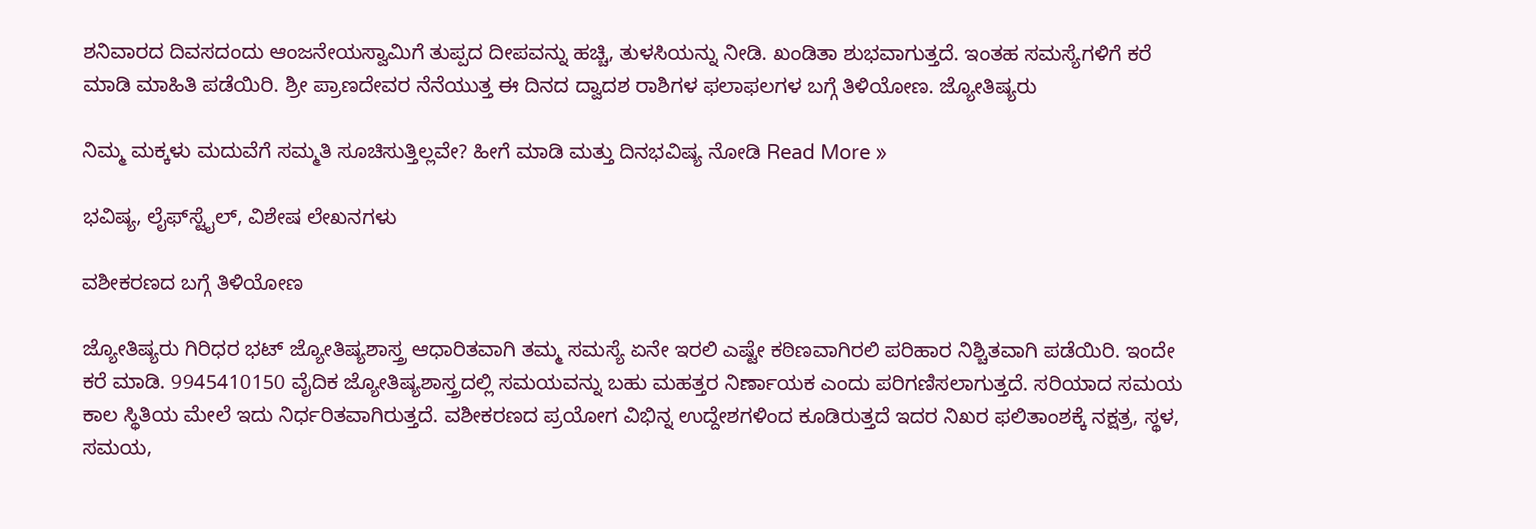ಶನಿವಾರದ ದಿವಸದಂದು ಆಂಜನೇಯಸ್ವಾಮಿಗೆ ತುಪ್ಪದ ದೀಪವನ್ನು ಹಚ್ಚಿ, ತುಳಸಿಯನ್ನು ನೀಡಿ. ಖಂಡಿತಾ ಶುಭವಾಗುತ್ತದೆ. ಇಂತಹ ಸಮಸ್ಯೆಗಳಿಗೆ ಕರೆ ಮಾಡಿ ಮಾಹಿತಿ ಪಡೆಯಿರಿ. ಶ್ರೀ ಪ್ರಾಣದೇವರ ನೆನೆಯುತ್ತ ಈ ದಿನದ ದ್ವಾದಶ ರಾಶಿಗಳ ಫಲಾಫಲಗಳ ಬಗ್ಗೆ ತಿಳಿಯೋಣ. ಜ್ಯೋತಿಷ್ಯರು

ನಿಮ್ಮ ಮಕ್ಕಳು ಮದುವೆಗೆ ಸಮ್ಮತಿ ಸೂಚಿಸುತ್ತಿಲ್ಲವೇ? ಹೀಗೆ ಮಾಡಿ ಮತ್ತು ದಿನಭವಿಷ್ಯ ನೋಡಿ Read More »

ಭವಿಷ್ಯ, ಲೈಫ್‍ಸ್ಟೈಲ್, ವಿಶೇಷ ಲೇಖನಗಳು

ವಶೀಕರಣದ ಬಗ್ಗೆ ತಿಳಿಯೋಣ

ಜ್ಯೋತಿಷ್ಯರು ಗಿರಿಧರ ಭಟ್ ಜ್ಯೋತಿಷ್ಯಶಾಸ್ತ್ರ ಆಧಾರಿತವಾಗಿ ತಮ್ಮ ಸಮಸ್ಯೆ ಏನೇ ಇರಲಿ ಎಷ್ಟೇ ಕಠಿಣವಾಗಿರಲಿ ಪರಿಹಾರ ನಿಶ್ಚಿತವಾಗಿ ಪಡೆಯಿರಿ. ಇಂದೇ ಕರೆ ಮಾಡಿ. 9945410150 ವೈದಿಕ ಜ್ಯೋತಿಷ್ಯಶಾಸ್ತ್ರದಲ್ಲಿ ಸಮಯವನ್ನು ಬಹು ಮಹತ್ತರ ನಿರ್ಣಾಯಕ ಎಂದು ಪರಿಗಣಿಸಲಾಗುತ್ತದೆ. ಸರಿಯಾದ ಸಮಯ ಕಾಲ ಸ್ಥಿತಿಯ ಮೇಲೆ ಇದು ನಿರ್ಧರಿತವಾಗಿರುತ್ತದೆ. ವಶೀಕರಣದ ಪ್ರಯೋಗ ವಿಭಿನ್ನ ಉದ್ದೇಶಗಳಿಂದ ಕೂಡಿರುತ್ತದೆ ಇದರ ನಿಖರ ಫಲಿತಾಂಶಕ್ಕೆ ನಕ್ಷತ್ರ, ಸ್ಥಳ, ಸಮಯ,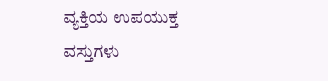ವ್ಯಕ್ತಿಯ ಉಪಯುಕ್ತ ವಸ್ತುಗಳು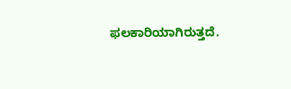ಫಲಕಾರಿಯಾಗಿರುತ್ತದೆ.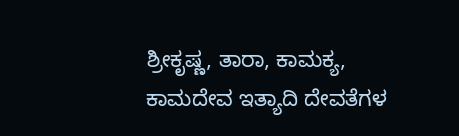ಶ್ರೀಕೃಷ್ಣ, ತಾರಾ, ಕಾಮಕ್ಯ, ಕಾಮದೇವ ಇತ್ಯಾದಿ ದೇವತೆಗಳ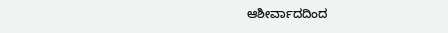ಆಶೀರ್ವಾದದಿಂದ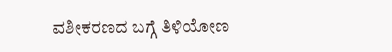ವಶೀಕರಣದ ಬಗ್ಗೆ ತಿಳಿಯೋಣ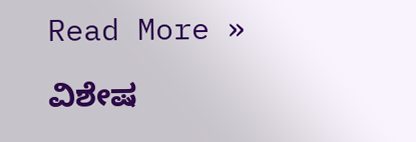Read More »

ವಿಶೇಷ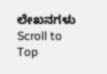ಲೇಖನಗಳು
Scroll to Top